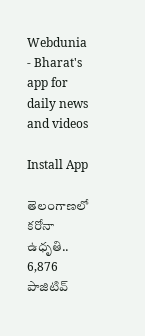Webdunia - Bharat's app for daily news and videos

Install App

తెలంగాణలో కరోనా ఉధృతి.. 6,876 పాజిటివ్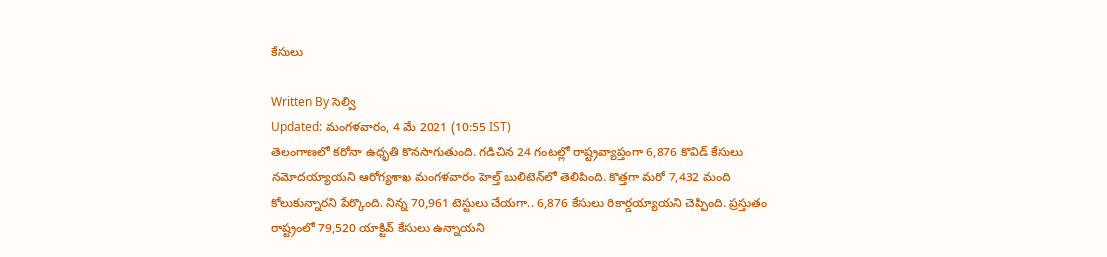కేసులు

Written By సెల్వి
Updated: మంగళవారం, 4 మే 2021 (10:55 IST)
తెలంగాణలో కరోనా ఉధృతి కొనసాగుతుంది. గడిచిన 24 గంటల్లో రాష్ట్రవ్యాప్తంగా 6,876 కొవిడ్‌ కేసులు నమోదయ్యాయని ఆరోగ్యశాఖ మంగళవారం హెల్త్‌ బులిటెన్‌లో తెలిపింది. కొత్తగా మరో 7,432 మంది కోలుకున్నారని పేర్కొంది. నిన్న 70,961 టెస్టులు చేయగా.. 6,876 కేసులు రికార్డయ్యాయని చెప్పింది. ప్రస్తుతం రాష్ట్రంలో 79,520 యాక్టివ్‌ కేసులు ఉన్నాయని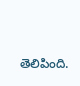తెలిపింది.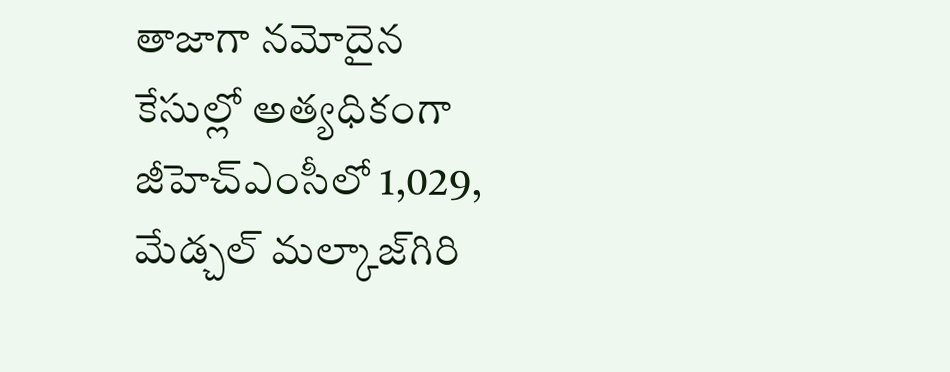తాజాగా నమోదైన కేసుల్లో అత్యధికంగా జీహెచ్‌ఎంసీలో 1,029, మేడ్చల్‌ మల్కాజ్‌గిరి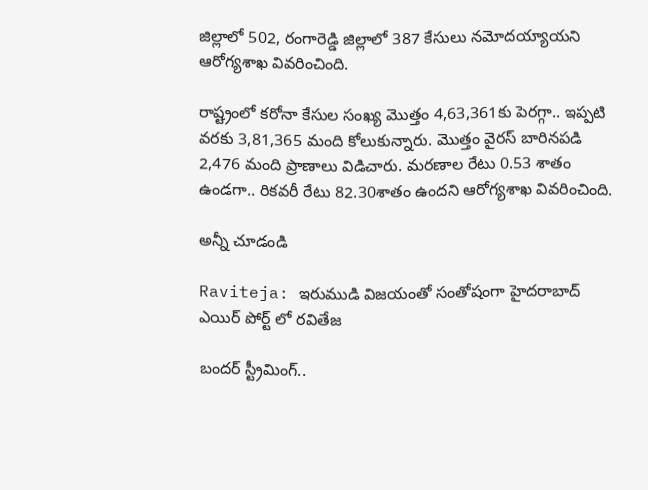జిల్లాలో 502, రంగారెడ్డి జిల్లాలో 387 కేసులు నమోదయ్యాయని ఆరోగ్యశాఖ వివరించింది.

రాష్ట్రంలో కరోనా కేసుల సంఖ్య మొత్తం 4,63,361కు పెరగ్గా.. ఇప్పటి వరకు 3,81,365 మంది కోలుకున్నారు. మొత్తం వైరస్‌ బారినపడి 2,476 మంది ప్రాణాలు విడిచారు. మరణాల రేటు 0.53 శాతం ఉండగా.. రికవరీ రేటు 82.30శాతం ఉందని ఆరోగ్యశాఖ వివరించింది.

అన్నీ చూడండి

Raviteja: ఇరుముడి విజయంతో సంతోషంగా హైదరాబాద్ ఎయిర్ పోర్ట్ లో రవితేజ

బంద‌ర్‌ స్ట్రీమింగ్‌..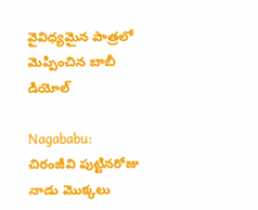వైవిధ్య‌మైన పాత్ర‌లో మెప్పించిన బాబీ డియోల్‌

Nagababu: చిరంజీవి పుట్టినరోజు నాడు మొక్కలు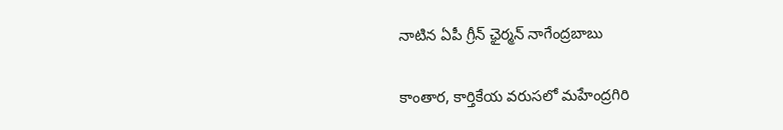నాటిన ఏపీ గ్రీన్ ఛైర్మన్ నాగేంద్రబాబు

కాంతార, కార్తికేయ వరుసలో మహేంద్రగిరి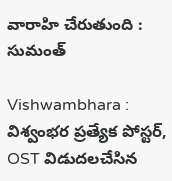వారాహి చేరుతుంది : సుమంత్

Vishwambhara : విశ్వంభర ప్రత్యేక పోస్టర్, OST విడుదలచేసిన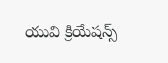యువి క్రియేషన్స్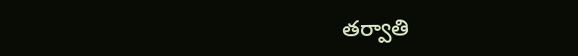తర్వాతి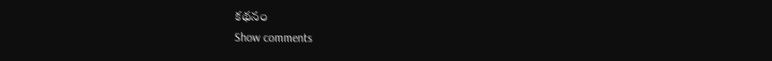కథనం
Show comments